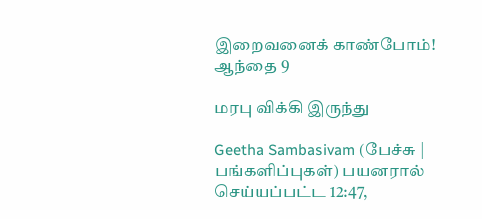இறைவனைக் காண்போம்! ஆந்தை 9

மரபு விக்கி இருந்து

Geetha Sambasivam (பேச்சு | பங்களிப்புகள்) பயனரால் செய்யப்பட்ட 12:47,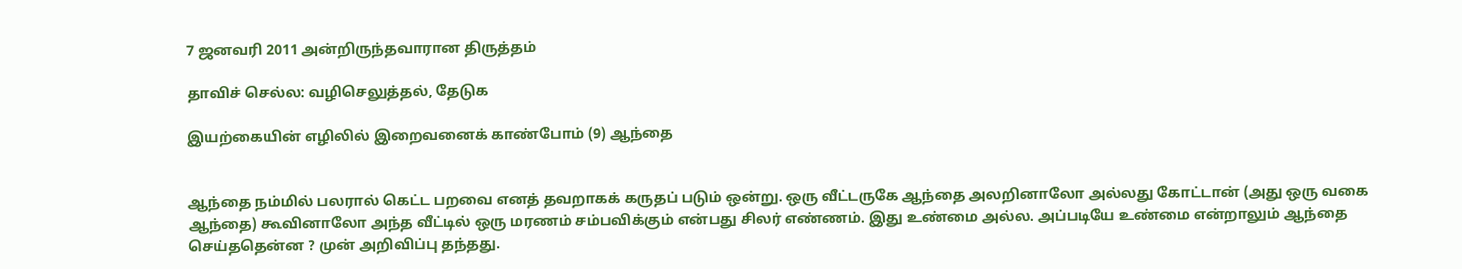7 ஜனவரி 2011 அன்றிருந்தவாரான திருத்தம்

தாவிச் செல்ல: வழிசெலுத்தல், தேடுக

இயற்கையின் எழிலில் இறைவனைக் காண்போம் (9) ஆந்தை


ஆந்தை நம்மில் பலரால் கெட்ட பறவை எனத் தவறாகக் கருதப் படும் ஒன்று. ஒரு வீட்டருகே ஆந்தை அலறினாலோ அல்லது கோட்டான் (அது ஒரு வகை ஆந்தை) கூவினாலோ அந்த வீட்டில் ஒரு மரணம் சம்பவிக்கும் என்பது சிலர் எண்ணம். இது உண்மை அல்ல. அப்படியே உண்மை என்றாலும் ஆந்தை செய்ததென்ன ? முன் அறிவிப்பு தந்தது.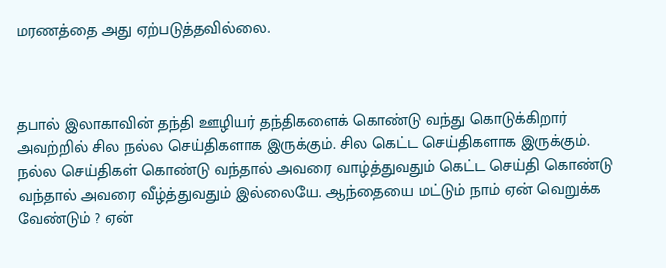மரணத்தை அது ஏற்படுத்தவில்லை.



தபால் இலாகாவின் தந்தி ஊழியர் தந்திகளைக் கொண்டு வந்து கொடுக்கிறார் அவற்றில் சில நல்ல செய்திகளாக இருக்கும். சில கெட்ட செய்திகளாக இருக்கும். நல்ல செய்திகள் கொண்டு வந்தால் அவரை வாழ்த்துவதும் கெட்ட செய்தி கொண்டு வந்தால் அவரை வீழ்த்துவதும் இல்லையே. ஆந்தையை மட்டும் நாம் ஏன் வெறுக்க வேண்டும் ? ஏன்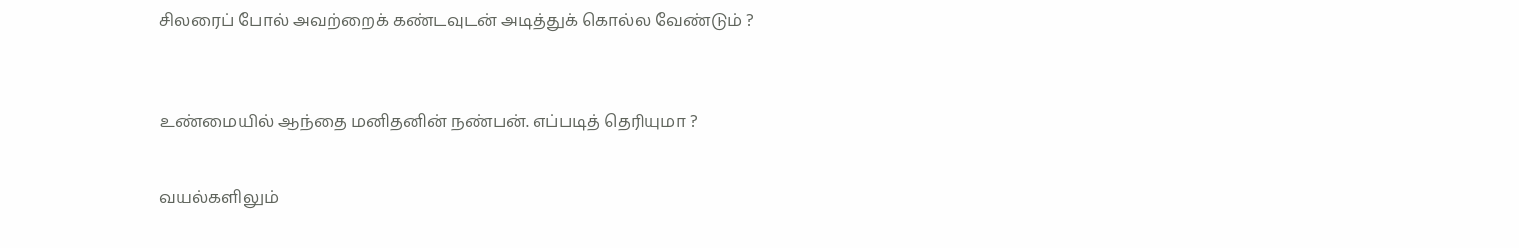சிலரைப் போல் அவற்றைக் கண்டவுடன் அடித்துக் கொல்ல வேண்டும் ?



உண்மையில் ஆந்தை மனிதனின் நண்பன். எப்படித் தெரியுமா ?


வயல்களிலும்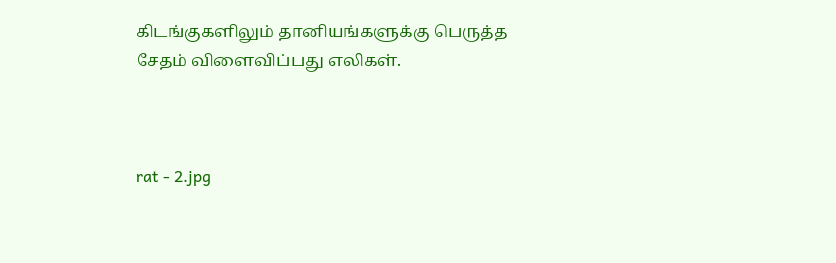கிடங்குகளிலும் தானியங்களுக்கு பெருத்த சேதம் விளைவிப்பது எலிகள்.



rat - 2.jpg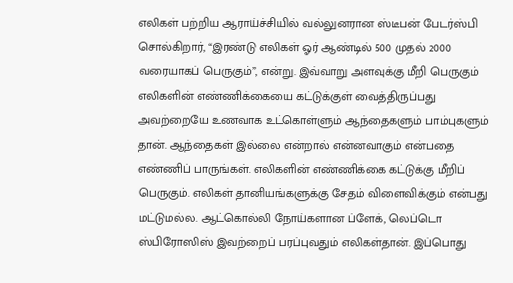எலிகள் பற்றிய ஆராய்ச்சியில் வல்லுனரான ஸ்டீபன் பேடர்ஸ்பி சொல்கிறார், “இரண்டு எலிகள் ஓர் ஆண்டில் 500 முதல் 2000 வரையாகப் பெருகும்”, என்று. இவ்வாறு அளவுக்கு மீறி பெருகும் எலிகளின் எண்ணிக்கையை கட்டுக்குள் வைத்திருப்பது அவற்றையே உணவாக உட்கொள்ளும் ஆந்தைகளும் பாம்புகளும் தான். ஆந்தைகள் இல்லை என்றால் என்னவாகும் என்பதை எண்ணிப் பாருங்கள். எலிகளின் எண்ணிக்கை கட்டுக்கு மீறிப் பெருகும். எலிகள் தானியங்களுக்கு சேதம் விளைவிக்கும் என்பது மட்டுமல்ல. ஆட்கொல்லி நோய்களான ப்ளேக், லெப்டொ ஸ்பிரோஸிஸ் இவற்றைப் பரப்புவதும் எலிகள்தான். இப்பொது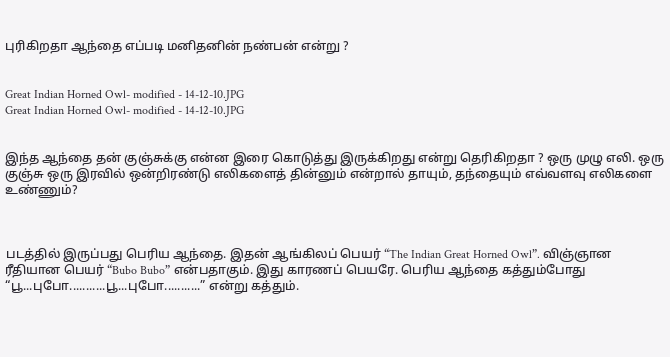புரிகிறதா ஆந்தை எப்படி மனிதனின் நண்பன் என்று ?


Great Indian Horned Owl- modified - 14-12-10.JPG
Great Indian Horned Owl- modified - 14-12-10.JPG


இந்த ஆந்தை தன் குஞ்சுக்கு என்ன இரை கொடுத்து இருக்கிறது என்று தெரிகிறதா ? ஒரு முழு எலி. ஒரு குஞ்சு ஒரு இரவில் ஒன்றிரண்டு எலிகளைத் தின்னும் என்றால் தாயும், தந்தையும் எவ்வளவு எலிகளை உண்ணும்?



படத்தில் இருப்பது பெரிய ஆந்தை. இதன் ஆங்கிலப் பெயர் “The Indian Great Horned Owl”. விஞ்ஞான ரீதியான பெயர் “Bubo Bubo” என்பதாகும். இது காரணப் பெயரே. பெரிய ஆந்தை கத்தும்போது “பூ...புபோ...........பூ...புபோ...........” என்று கத்தும்.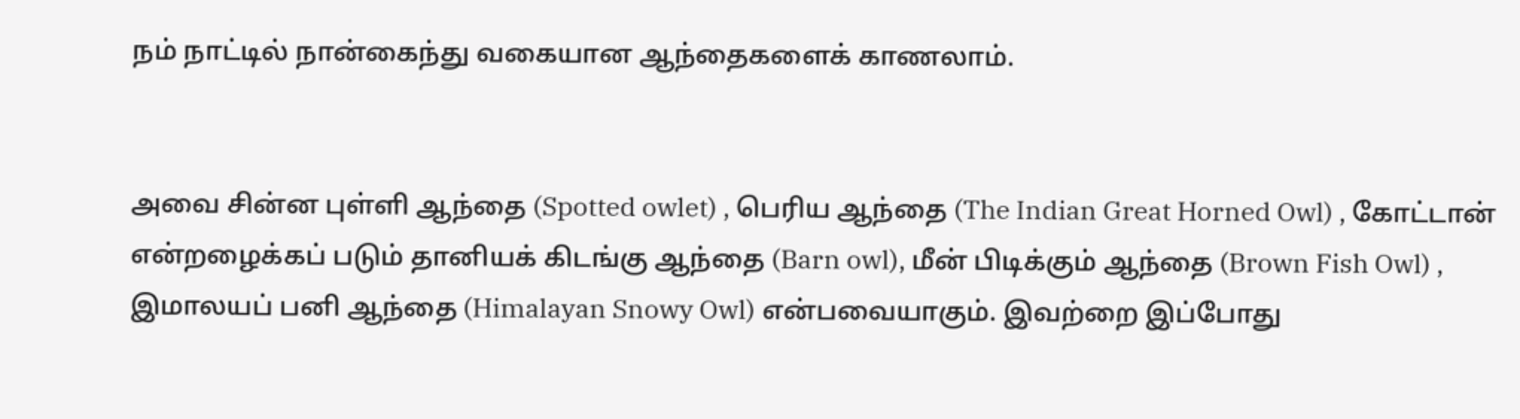நம் நாட்டில் நான்கைந்து வகையான ஆந்தைகளைக் காணலாம்.


அவை சின்ன புள்ளி ஆந்தை (Spotted owlet) , பெரிய ஆந்தை (The Indian Great Horned Owl) , கோட்டான் என்றழைக்கப் படும் தானியக் கிடங்கு ஆந்தை (Barn owl), மீன் பிடிக்கும் ஆந்தை (Brown Fish Owl) , இமாலயப் பனி ஆந்தை (Himalayan Snowy Owl) என்பவையாகும். இவற்றை இப்போது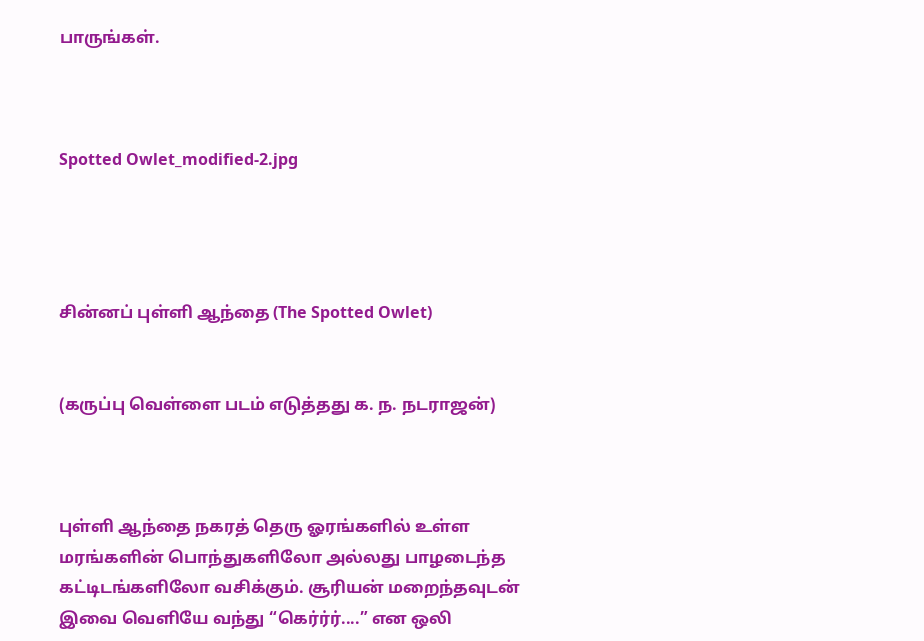பாருங்கள்.



Spotted Owlet_modified-2.jpg




சின்னப் புள்ளி ஆந்தை (The Spotted Owlet)


(கருப்பு வெள்ளை படம் எடுத்தது க. ந. நடராஜன்)



புள்ளி ஆந்தை நகரத் தெரு ஓரங்களில் உள்ள மரங்களின் பொந்துகளிலோ அல்லது பாழடைந்த கட்டிடங்களிலோ வசிக்கும். சூரியன் மறைந்தவுடன் இவை வெளியே வந்து “கெர்ர்ர்....” என ஒலி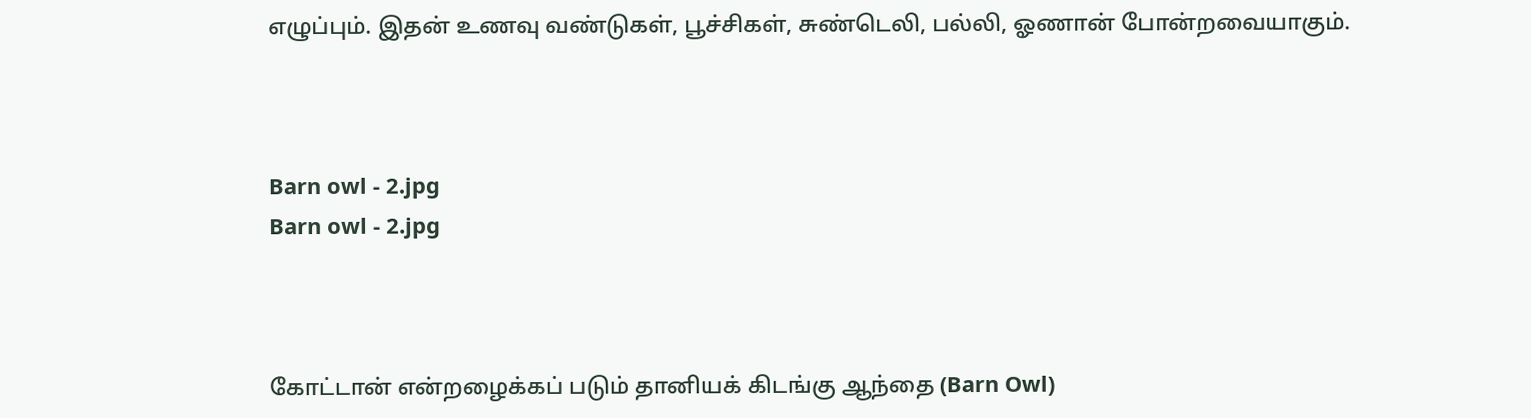எழுப்பும். இதன் உணவு வண்டுகள், பூச்சிகள், சுண்டெலி, பல்லி, ஓணான் போன்றவையாகும்.



Barn owl - 2.jpg
Barn owl - 2.jpg



கோட்டான் என்றழைக்கப் படும் தானியக் கிடங்கு ஆந்தை (Barn Owl)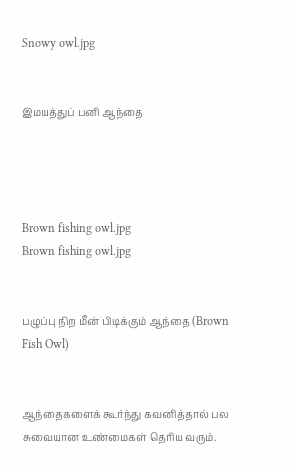Snowy owl.jpg


இமயத்துப் பனி ஆந்தை




Brown fishing owl.jpg
Brown fishing owl.jpg


பழுப்பு நிற மீன் பிடிக்கும் ஆந்தை (Brown Fish Owl)


ஆந்தைகளைக் கூர்ந்து கவனித்தால் பல சுவையான உண்மைகள் தெரிய வரும்.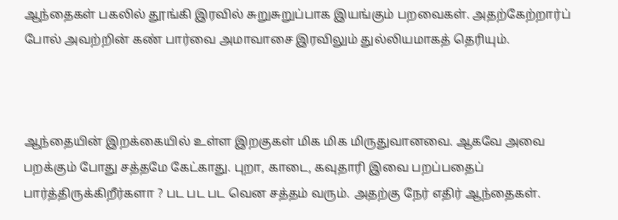ஆந்தைகள் பகலில் தூங்கி இரவில் சுறுசுறுப்பாக இயங்கும் பறவைகள். அதற்கேற்றார்ப் போல் அவற்றின் கண் பார்வை அமாவாசை இரவிலும் துல்லியமாகத் தெரியும்.



ஆந்தையின் இறக்கையில் உள்ள இறகுகள் மிக மிக மிருதுவானவை. ஆகவே அவை பறக்கும் போது சத்தமே கேட்காது. புறா, காடை, கவுதாரி இவை பறப்பதைப் பார்த்திருக்கிறீர்களா ? பட பட பட வென சத்தம் வரும். அதற்கு நேர் எதிர் ஆந்தைகள்.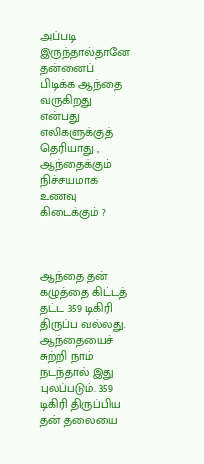அப்படி இருந்தால்தானே தன்னைப் பிடிக்க ஆந்தை வருகிறது என்பது எலிகளுக்குத் தெரியாது , ஆந்தைக்கும் நிச்சயமாக உணவு கிடைக்கும் ?



ஆந்தை தன் கழுத்தை கிட்டத் தட்ட 359 டிகிரி திருப்ப வல்லது. ஆந்தையைச் சுற்றி நாம் நடந்தால் இது புலப்படும். 359 டிகிரி திருப்பிய தன் தலையை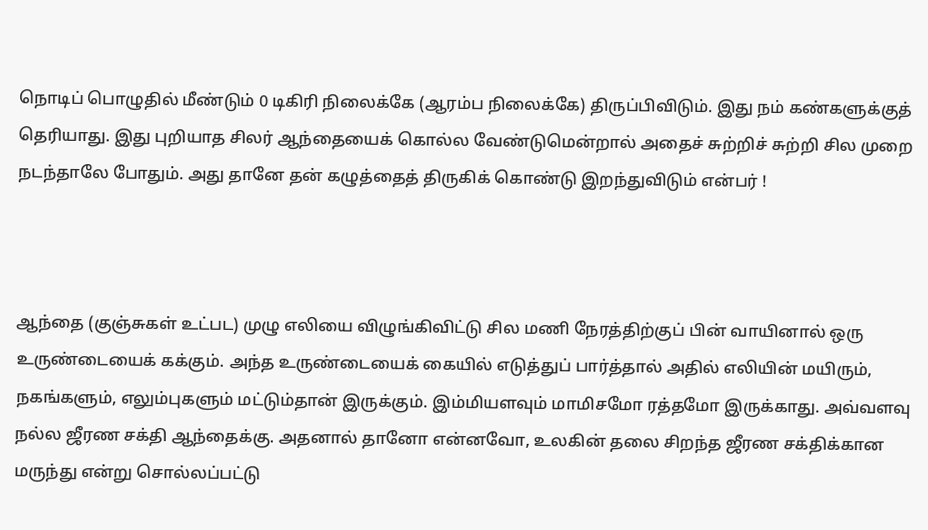நொடிப் பொழுதில் மீண்டும் 0 டிகிரி நிலைக்கே (ஆரம்ப நிலைக்கே) திருப்பிவிடும். இது நம் கண்களுக்குத் தெரியாது. இது புறியாத சிலர் ஆந்தையைக் கொல்ல வேண்டுமென்றால் அதைச் சுற்றிச் சுற்றி சில முறை நடந்தாலே போதும். அது தானே தன் கழுத்தைத் திருகிக் கொண்டு இறந்துவிடும் என்பர் !



ஆந்தை (குஞ்சுகள் உட்பட) முழு எலியை விழுங்கிவிட்டு சில மணி நேரத்திற்குப் பின் வாயினால் ஒரு உருண்டையைக் கக்கும். அந்த உருண்டையைக் கையில் எடுத்துப் பார்த்தால் அதில் எலியின் மயிரும், நகங்களும், எலும்புகளும் மட்டும்தான் இருக்கும். இம்மியளவும் மாமிசமோ ரத்தமோ இருக்காது. அவ்வளவு நல்ல ஜீரண சக்தி ஆந்தைக்கு. அதனால் தானோ என்னவோ, உலகின் தலை சிறந்த ஜீரண சக்திக்கான மருந்து என்று சொல்லப்பட்டு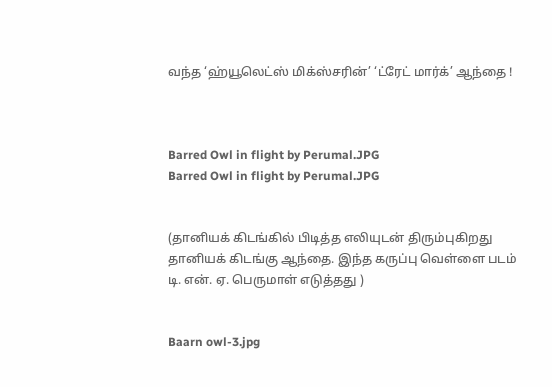வந்த ‘ஹ்யூலெட்ஸ் மிக்ஸ்சரின்’ ‘ட்ரேட் மார்க்’ ஆந்தை !



Barred Owl in flight by Perumal.JPG
Barred Owl in flight by Perumal.JPG


(தானியக் கிடங்கில் பிடித்த எலியுடன் திரும்புகிறது தானியக் கிடங்கு ஆந்தை. இந்த கருப்பு வெள்ளை படம் டி. என். ஏ. பெருமாள் எடுத்தது )


Baarn owl-3.jpg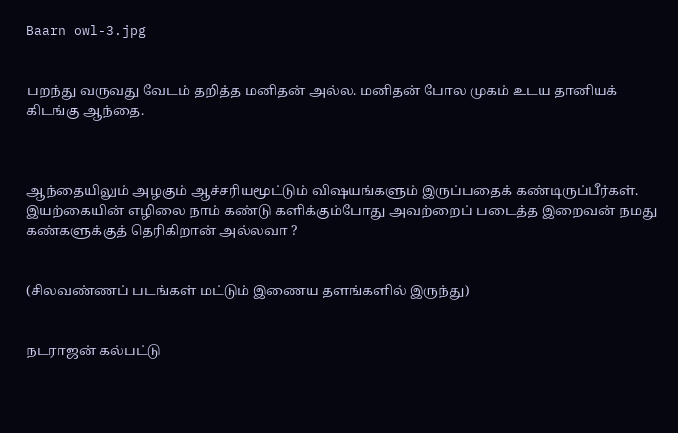Baarn owl-3.jpg


பறந்து வருவது வேடம் தறித்த மனிதன் அல்ல. மனிதன் போல முகம் உடய தானியக் கிடங்கு ஆந்தை.



ஆந்தையிலும் அழகும் ஆச்சரியமூட்டும் விஷயங்களும் இருப்பதைக் கண்டிருப்பீர்கள். இயற்கையின் எழிலை நாம் கண்டு களிக்கும்போது அவற்றைப் படைத்த இறைவன் நமது கண்களுக்குத் தெரிகிறான் அல்லவா ?


(சிலவண்ணப் படங்கள் மட்டும் இணைய தளங்களில் இருந்து)


நடராஜன் கல்பட்டு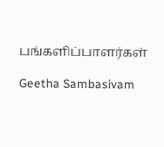பங்களிப்பாளர்கள்

Geetha Sambasivam